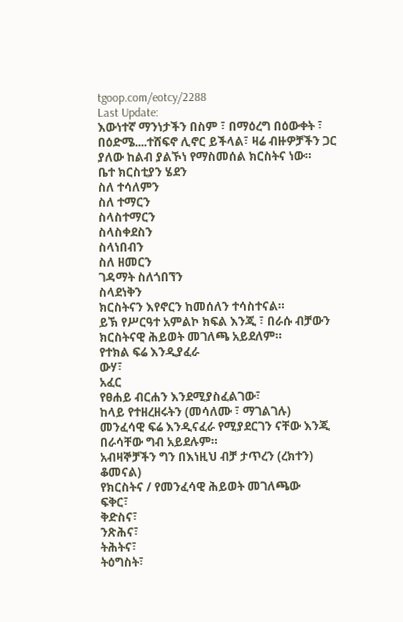tgoop.com/eotcy/2288
Last Update:
እውነተኛ ማንነታችን በስም ፣ በማዕረግ በዕውቀት ፣ በዕድሜ....ተሸፍኖ ሊኖር ይችላል፣ ዛሬ ብዙዎቻችን ጋር ያለው ከልብ ያልኾነ የማስመሰል ክርስትና ነው።
ቤተ ክርስቲያን ሄደን
ስለ ተሳለምን
ስለ ተማርን
ስላስተማርን
ስላስቀደስን
ስላነበብን
ስለ ዘመርን
ገዳማት ስለጎበኘን
ስላደነቅን
ክርስትናን እየኖርን ከመሰለን ተሳስተናል።
ይኽ የሥርዓተ አምልኮ ክፍል እንጂ ፣ በራሱ ብቻውን ክርስትናዊ ሕይወት መገለጫ አይደለም።
የተክል ፍሬ እንዲያፈራ
ውሃ፣
አፈር
የፀሐይ ብርሐን እንደሚያስፈልገው፣
ከላይ የተዘረዘሩትን (መሳለሙ ፣ ማገልገሉ)
መንፈሳዊ ፍሬ እንዲናፈራ የሚያደርገን ናቸው እንጂ በራሳቸው ግብ አይደሉም።
አብዛኞቻችን ግን በእነዚህ ብቻ ታጥረን (ረክተን) ቆመናል)
የክርስትና / የመንፈሳዊ ሕይወት መገለጫው
ፍቅር፣
ቅድስና፣
ንጽሕና፣
ትሕትና፣
ትዕግስት፣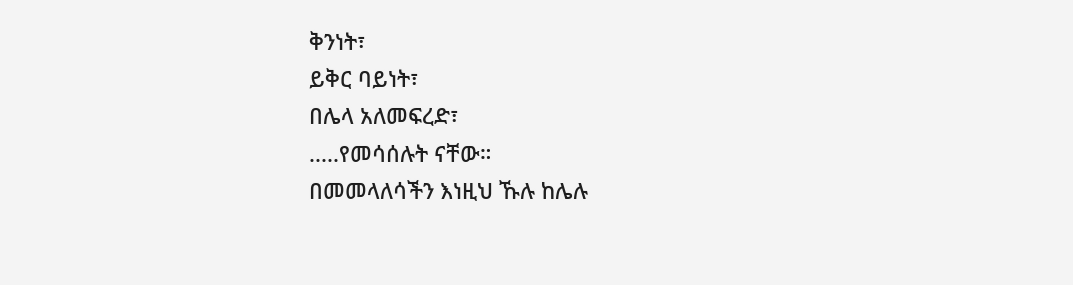ቅንነት፣
ይቅር ባይነት፣
በሌላ አለመፍረድ፣
.....የመሳሰሉት ናቸው።
በመመላለሳችን እነዚህ ኹሉ ከሌሉ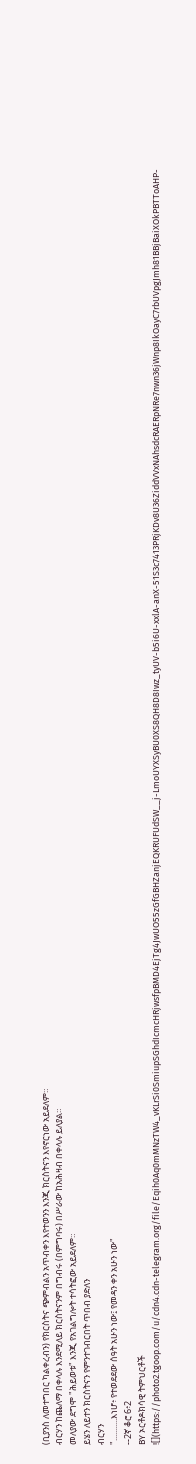(ቢያንስ ለመተግበር ካልቀረብን) የክርስትና ጭምብልን አጥብቀን እየተወንን እንጂ ክርስትናን እየኖርነው አይደለም።
ብርሃን ከጨለማ በቀላሉ እንደሚለይ ክርስትናንም በግብሩ (በምግባሩ) በሥራው ከአሕዛብ በቀላሉ ይለያል።
መለያው ደግሞ "ሕይወቱ" እንጂ የአገልግሎት ተሳትፎው አይደለም።
ይሄን ለይተን ክርስትናን የምንተገብርበት ጥበብ ያድለን
ብርሃን
"...........እነሆ፥ የተወደደው ሰዓት አሁን ነው፤ የመዳን ቀን አሁን ነው"
--2ኛ ቆሮ 6፥2
BY ኦርቶዶክሳዊ ትምህርቶች
![](https://photo2.tgoop.com/u/cdn4.cdn-telegram.org/file/Eqih0Aq0mMNzTW4_vKLrSi0SmiupSGhdIcmcHRjwsfpBMD4EjTg4JwUO55zGfGBHZanjEQKRUFUdSW__j-LmoUYXSyBU0XS8QH8D8Iwz_tyUV-b5i6U-xxlA-anX-51S3c7413PRjKDv8U36ZiddVVxNAhsdcRAERpNRe7nwn36jWnp8IkOayC7rbUVpgJmh81BBjBaiXOkPBTToAHP-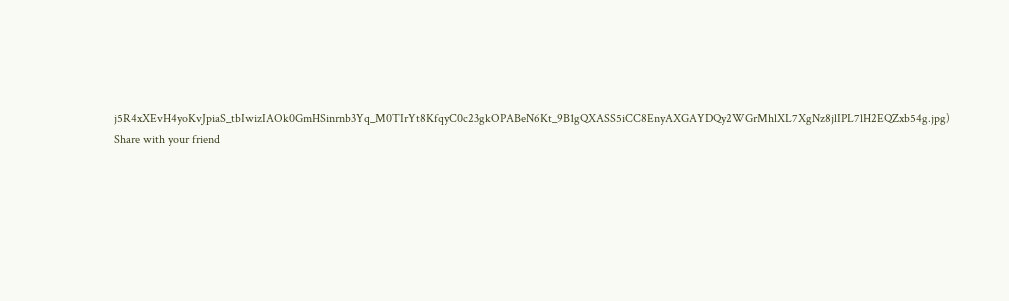j5R4xXEvH4yoKvJpiaS_tbIwizIAOk0GmHSinrnb3Yq_M0TIrYt8KfqyC0c23gkOPABeN6Kt_9B1gQXASS5iCC8EnyAXGAYDQy2WGrMhlXL7XgNz8jlIPL7lH2EQZxb54g.jpg)
Share with your friend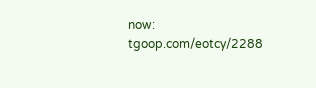now:
tgoop.com/eotcy/2288